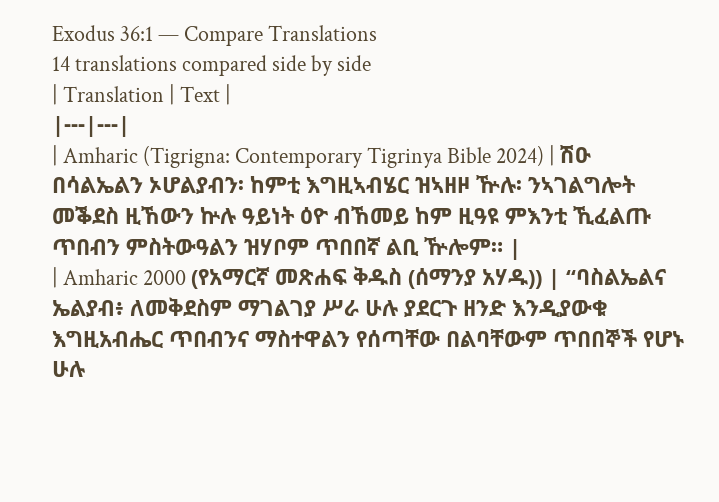Exodus 36:1 — Compare Translations
14 translations compared side by side
| Translation | Text |
|---|---|
| Amharic (Tigrigna: Contemporary Tigrinya Bible 2024) | ሽዑ በሳልኤልን ኦሆልያብን፡ ከምቲ እግዚኣብሄር ዝኣዘዞ ዅሉ፡ ንኣገልግሎት መቕደስ ዚኸውን ኵሉ ዓይነት ዕዮ ብኸመይ ከም ዚዓዩ ምእንቲ ኺፈልጡ ጥበብን ምስትውዓልን ዝሃቦም ጥበበኛ ልቢ ዅሎም። |
| Amharic 2000 (የአማርኛ መጽሐፍ ቅዱስ (ሰማንያ አሃዱ)) | “ባስልኤልና ኤልያብ፥ ለመቅደስም ማገልገያ ሥራ ሁሉ ያደርጉ ዘንድ እንዲያውቁ እግዚአብሔር ጥበብንና ማስተዋልን የሰጣቸው በልባቸውም ጥበበኞች የሆኑ ሁሉ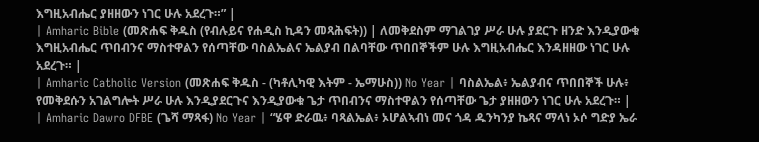እግዚአብሔር ያዘዘውን ነገር ሁሉ አደረጉ።” |
| Amharic Bible (መጽሐፍ ቅዱስ (የብሉይና የሐዲስ ኪዳን መጻሕፍት)) | ለመቅደስም ማገልገያ ሥራ ሁሉ ያደርጉ ዘንድ እንዲያውቁ እግዚአብሔር ጥበብንና ማስተዋልን የሰጣቸው ባስልኤልና ኤልያብ በልባቸው ጥበበኞችም ሁሉ እግዚአብሔር እንዳዘዘው ነገር ሁሉ አደረጉ። |
| Amharic Catholic Version (መጽሐፍ ቅዱስ - (ካቶሊካዊ እትም - ኤማሁስ)) No Year | ባስልኤል፥ ኤልያብና ጥበበኞች ሁሉ፥ የመቅደሱን አገልግሎት ሥራ ሁሉ እንዲያደርጉና እንዲያውቁ ጌታ ጥበብንና ማስተዋልን የሰጣቸው ጌታ ያዘዘውን ነገር ሁሉ አደረጉ። |
| Amharic Dawro DFBE (ጌሻ ማጻፋ) No Year | “ሄዋ ድራዉ፥ ባጻልኤል፥ ኦሆልኣብነ መና ጎዳ ዱንካንያ ኬጻና ማላነ ኦሶ ግድያ ኤራ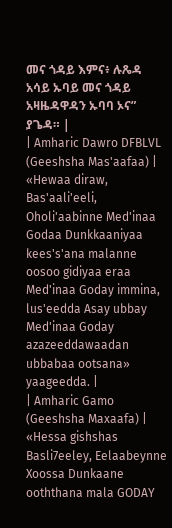መና ጎዳይ እምና፥ ሉጼዳ አሳይ ኡባይ መና ጎዳይ አዛዜዳዋዳን ኡባባ ኦና” ያጌዳ። |
| Amharic Dawro DFBLVL (Geeshsha Mas'aafaa) | «Hewaa diraw, Bas'aali'eeli, Oholi'aabinne Med'inaa Godaa Dunkkaaniyaa kees's'ana malanne oosoo gidiyaa eraa Med'inaa Goday immina, lus'eedda Asay ubbay Med'inaa Goday azazeeddawaadan ubbabaa ootsana» yaageedda. |
| Amharic Gamo (Geeshsha Maxaafa) | «Hessa gishshas Basli7eeley, Eelaabeynne Xoossa Dunkaane ooththana mala GODAY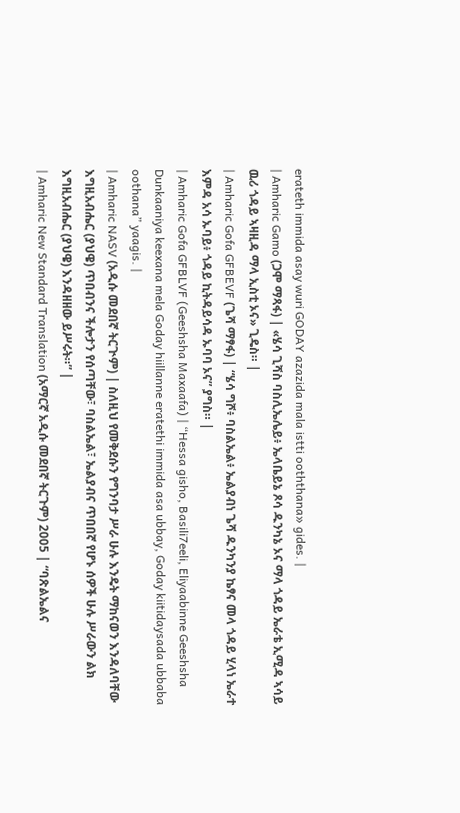erateth immida asay wuri GODAY azazida mala istti ooththana» gides. |
| Amharic Gamo (ጋሞ ማጻፋ) | «ሄሳ ጊሻስ ባስሊኤሌይ፥ ኤላቤይኔ ጾሳ ዱንካኔ ኦና ማላ ጎዳይ ኤራቴ ኢሚዳ ኣሳይ ዉሪ ጎዳይ ኣዛዚዳ ማላ ኢስቲ ኦና» ጊዴስ። |
| Amharic Gofa GFBEVF (ጌሻ ማፃፋ) | “ሄሳ ግሾ፥ ባስልኤል፥ ኤልያብነ ጌሻ ዱንካንያ ኬፃና መላ ጎዳይ ሂላነ ኤራተ እምዳ አሳ ኡባይ፥ ጎዳይ ኪትዳይሳዳ ኡባባ ኦና” ያግስ። |
| Amharic Gofa GFBLVF (Geeshsha Maxaafa) | “Hessa gisho, Basili7eeli, Eliyaabinne Geeshsha Dunkaaniya keexana mela Goday hiillanne eratethi immida asa ubbay, Goday kiitidaysada ubbaba oothana” yaagis. |
| Amharic NASV (አዲሱ መደበኛ ትርጒም) | ስለዚህ የመቅደሱን የግንባታ ሥራ ሁሉ እንዴት ማከናወን እንዳለባቸው እግዚአብሔር (ያህዌ) ጥበብንና ችሎታን የሰጣቸው፣ ባስልኤል፣ ኤልያብና ጥበበኛ የሆኑ ሰዎች ሁሉ ሥራውን ልክ እግዚአብሔር (ያህዌ) እንዳዘዘው ይሥሩት።” |
| Amharic New Standard Translation (አማርኛ አዲሱ መደበኛ ትርጉም) 2005 | “ባጽልኤልና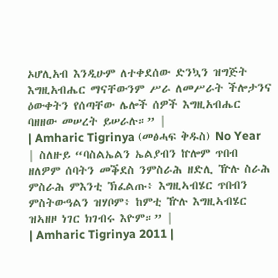ኦሆሊአብ እንዲሁም ለተቀደሰው ድንኳን ዝግጅት እግዚአብሔር ማናቸውንም ሥራ ለመሥራት ችሎታንና ዕውቀትን የሰጣቸው ሌሎች ሰዎች እግዚአብሔር ባዘዘው መሠረት ይሠራሉ።” |
| Amharic Tigrinya (መፅሓፍ ቅዱስ) No Year | ስለዙይ “ባስልኤልን ኤልያብን ኵሎም ጥበብ ዘለዎም ሰባትን መቕደስ ንምስራሕ ዘድሊ ዅሉ ስራሕ ምስራሕ ምእንቲ ኽፈልጡ፥ እግዚኣብሄር ጥበብን ምስትውዓልን ዝሃቦም፥ ከምቲ ዅሉ እግዚኣብሄር ዝኣዘዞ ነገር ክገብሩ እዮም።” |
| Amharic Tigrinya 2011 |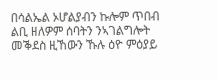በሳልኤል ኦሆልያብን ኩሎም ጥበብ ልቢ ዘለዎም ሰባትን ንኣገልግሎት መቕደስ ዚኸውን ኹሉ ዕዮ ምዕያይ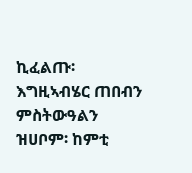ኪፈልጡ፡ እግዚኣብሄር ጠበብን ምስትውዓልን ዝሀቦም፡ ከምቲ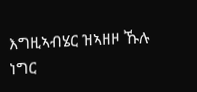እግዚኣብሄር ዝኣዘዞ ኹሉ ነግር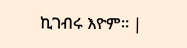ኪገብሩ እዮም። |